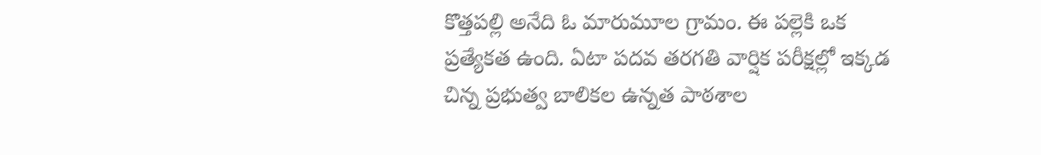కొత్తపల్లి అనేది ఓ మారుమూల గ్రామం. ఈ పల్లెకి ఒక ప్రత్యేకత ఉంది. ఏటా పదవ తరగతి వార్షిక పరీక్షల్లో ఇక్కడ చిన్న ప్రభుత్వ బాలికల ఉన్నత పాఠశాల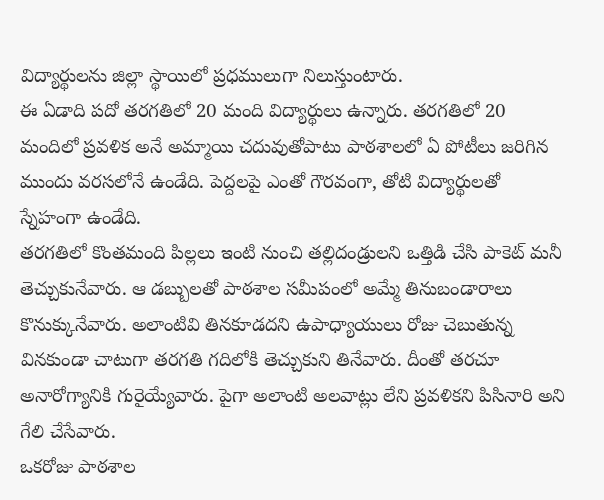విద్యార్థులను జిల్లా స్థాయిలో ప్రధములుగా నిలుస్తుంటారు.
ఈ ఏడాది పదో తరగతిలో 20 మంది విద్యార్థులు ఉన్నారు. తరగతిలో 20 మందిలో ప్రవళిక అనే అమ్మాయి చదువుతోపాటు పాఠశాలలో ఏ పోటీలు జరిగిన ముందు వరసలోనే ఉండేది. పెద్దలపై ఎంతో గౌరవంగా, తోటి విద్యార్థులతో స్నేహంగా ఉండేది.
తరగతిలో కొంతమంది పిల్లలు ఇంటి నుంచి తల్లిదండ్రులని ఒత్తిడి చేసి పాకెట్ మనీ తెచ్చుకునేవారు. ఆ డబ్బులతో పాఠశాల సమీపంలో అమ్మే తినుబండారాలు కొనుక్కునేవారు. అలాంటివి తినకూడదని ఉపాధ్యాయులు రోజు చెబుతున్న వినకుండా చాటుగా తరగతి గదిలోకి తెచ్చుకుని తినేవారు. దీంతో తరచూ అనారోగ్యానికి గురైయ్యేవారు. పైగా అలాంటి అలవాట్లు లేని ప్రవళికని పిసినారి అని గేలి చేసేవారు.
ఒకరోజు పాఠశాల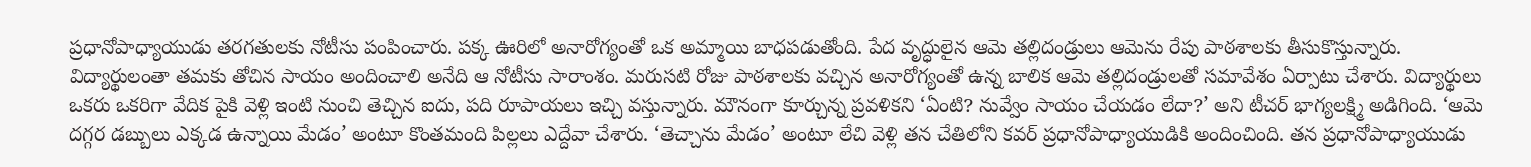ప్రధానోపాధ్యాయుడు తరగతులకు నోటీసు పంపించారు. పక్క ఊరిలో అనారోగ్యంతో ఒక అమ్మాయి బాధపడుతోంది. పేద వృద్ధులైన ఆమె తల్లిదండ్రులు ఆమెను రేపు పాఠశాలకు తీసుకొస్తున్నారు. విద్యార్థులంతా తమకు తోచిన సాయం అందించాలి అనేది ఆ నోటీసు సారాంశం. మరుసటి రోజు పాఠశాలకు వచ్చిన అనారోగ్యంతో ఉన్న బాలిక ఆమె తల్లిదండ్రులతో సమావేశం ఏర్పాటు చేశారు. విద్యార్థులు ఒకరు ఒకరిగా వేదిక పైకి వెళ్లి ఇంటి నుంచి తెచ్చిన ఐదు, పది రూపాయలు ఇచ్చి వస్తున్నారు. మౌనంగా కూర్చున్న ప్రవళికని ‘ఏంటి? నువ్వేం సాయం చేయడం లేదా?’ అని టీచర్ భాగ్యలక్ష్మి అడిగింది. ‘ఆమె దగ్గర డబ్బులు ఎక్కడ ఉన్నాయి మేడం’ అంటూ కొంతమంది పిల్లలు ఎద్దేవా చేశారు. ‘తెచ్చాను మేడం’ అంటూ లేచి వెళ్లి తన చేతిలోని కవర్ ప్రధానోపాధ్యాయుడికి అందించింది. తన ప్రధానోపాధ్యాయుడు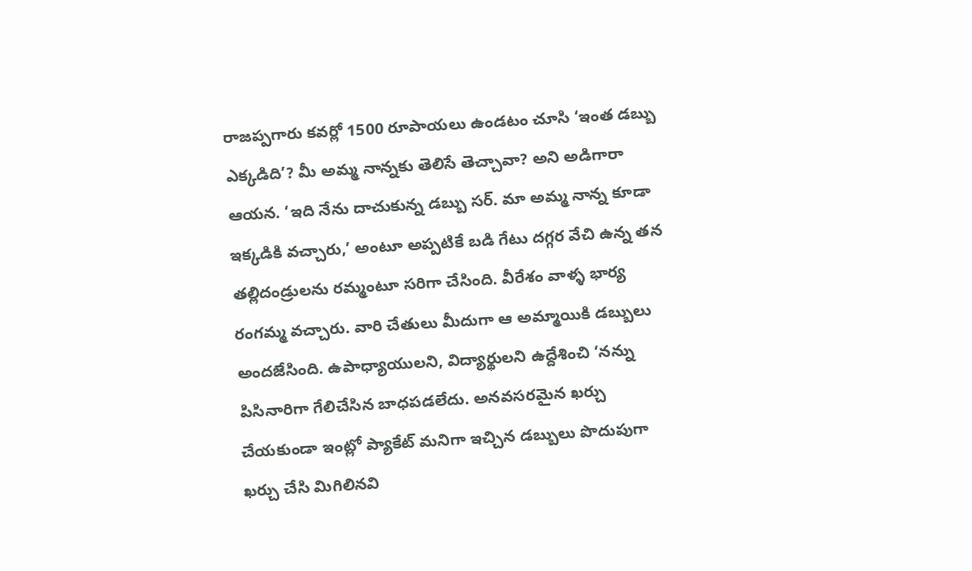రాజప్పగారు కవర్లో 1500 రూపాయలు ఉండటం చూసి ‘ఇంత డబ్బు ఎక్కడిది’? మీ అమ్మ నాన్నకు తెలిసే తెచ్చావా? అని అడిగారా ఆయన. ‘ఇది నేను దాచుకున్న డబ్బు సర్. మా అమ్మ నాన్న కూడా ఇక్కడికి వచ్చారు,’ అంటూ అప్పటికే బడి గేటు దగ్గర వేచి ఉన్న తన తల్లిదండ్రులను రమ్మంటూ సరిగా చేసింది. వీరేశం వాళ్ళ భార్య రంగమ్మ వచ్చారు. వారి చేతులు మీదుగా ఆ అమ్మాయికి డబ్బులు అందజేసింది. ఉపాధ్యాయులని, విద్యార్థులని ఉద్దేశించి ‘నన్ను పిసినారిగా గేలిచేసిన బాధపడలేదు. అనవసరమైన ఖర్చు చేయకుండా ఇంట్లో ప్యాకేట్ మనిగా ఇచ్చిన డబ్బులు పొదుపుగా ఖర్చు చేసి మిగిలినవి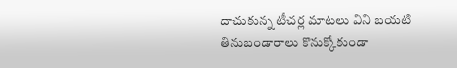దాచుకున్న టీచర్ల మాటలు విని బయటి తినుబండారాలు కొనుక్కోకుండా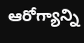ఆరోగ్యాన్ని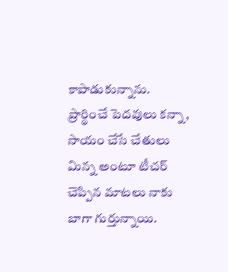కాపాడుకున్నాను. ప్రార్థించే పెదవులు కన్నా, సాయం చేసే చేతులు మిన్న అంటూ టీచర్ చెప్పిన మాటలు నాకు బాగా గుర్తున్నాయి.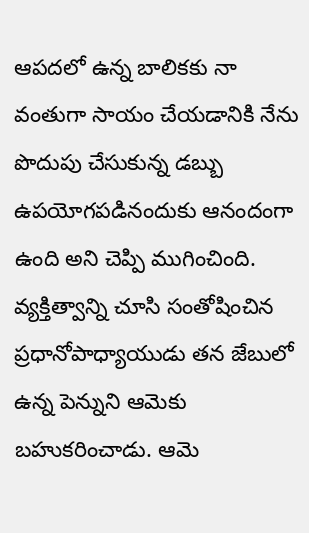ఆపదలో ఉన్న బాలికకు నా వంతుగా సాయం చేయడానికి నేను పొదుపు చేసుకున్న డబ్బు ఉపయోగపడినందుకు ఆనందంగా ఉంది అని చెప్పి ముగించింది. వ్యక్తిత్వాన్ని చూసి సంతోషించిన ప్రధానోపాధ్యాయుడు తన జేబులో ఉన్న పెన్నుని ఆమెకు బహుకరించాడు. ఆమె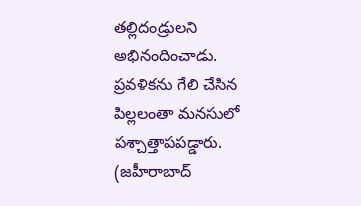తల్లిదండ్రులని అభినందించాడు. ప్రవళికను గేలి చేసిన పిల్లలంతా మనసులో పశ్చాత్తాపపడ్డారు.
(జహీరాబాద్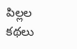పిల్లల కథలు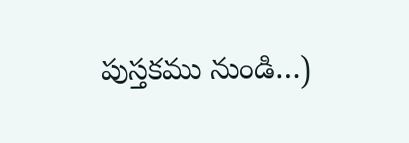పుస్తకము నుండి…)